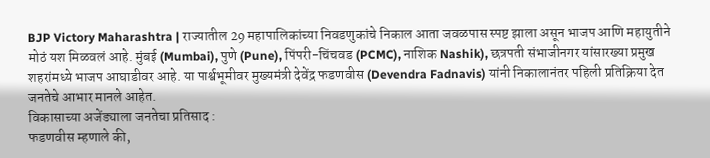BJP Victory Maharashtra | राज्यातील 29 महापालिकांच्या निवडणुकांचे निकाल आता जवळपास स्पष्ट झाला असून भाजप आणि महायुतीने मोठं यश मिळवलं आहे. मुंबई (Mumbai), पुणे (Pune), पिंपरी-चिंचवड (PCMC), नाशिक Nashik), छत्रपती संभाजीनगर यांसारख्या प्रमुख शहरांमध्ये भाजप आघाडीवर आहे. या पार्श्वभूमीवर मुख्यमंत्री देवेंद्र फडणवीस (Devendra Fadnavis) यांनी निकालानंतर पहिली प्रतिक्रिया देत जनतेचे आभार मानले आहेत.
विकासाच्या अजेंड्याला जनतेचा प्रतिसाद :
फडणवीस म्हणाले की,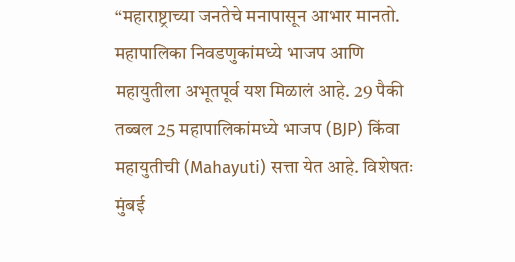“महाराष्ट्राच्या जनतेचे मनापासून आभार मानतो. महापालिका निवडणुकांमध्ये भाजप आणि महायुतीला अभूतपूर्व यश मिळालं आहे. 29 पैकी तब्बल 25 महापालिकांमध्ये भाजप (BJP) किंवा महायुतीची (Mahayuti) सत्ता येत आहे. विशेषतः मुंबई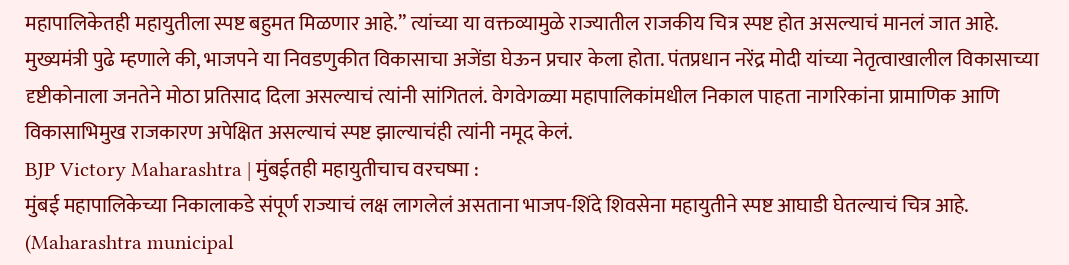महापालिकेतही महायुतीला स्पष्ट बहुमत मिळणार आहे.” त्यांच्या या वक्तव्यामुळे राज्यातील राजकीय चित्र स्पष्ट होत असल्याचं मानलं जात आहे.
मुख्यमंत्री पुढे म्हणाले की, भाजपने या निवडणुकीत विकासाचा अजेंडा घेऊन प्रचार केला होता. पंतप्रधान नरेंद्र मोदी यांच्या नेतृत्वाखालील विकासाच्या दृष्टीकोनाला जनतेने मोठा प्रतिसाद दिला असल्याचं त्यांनी सांगितलं. वेगवेगळ्या महापालिकांमधील निकाल पाहता नागरिकांना प्रामाणिक आणि विकासाभिमुख राजकारण अपेक्षित असल्याचं स्पष्ट झाल्याचंही त्यांनी नमूद केलं.
BJP Victory Maharashtra | मुंबईतही महायुतीचाच वरचष्मा :
मुंबई महापालिकेच्या निकालाकडे संपूर्ण राज्याचं लक्ष लागलेलं असताना भाजप-शिंदे शिवसेना महायुतीने स्पष्ट आघाडी घेतल्याचं चित्र आहे. (Maharashtra municipal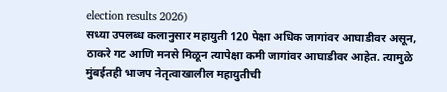election results 2026)
सध्या उपलब्ध कलानुसार महायुती 120 पेक्षा अधिक जागांवर आघाडीवर असून, ठाकरे गट आणि मनसे मिळून त्यापेक्षा कमी जागांवर आघाडीवर आहेत. त्यामुळे मुंबईतही भाजप नेतृत्वाखालील महायुतीची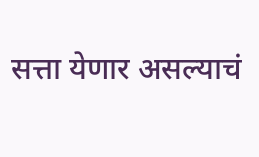सत्ता येणार असल्याचं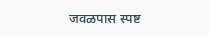जवळपास स्पष्ट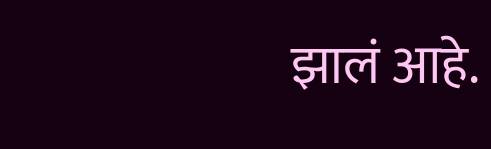झालं आहे.